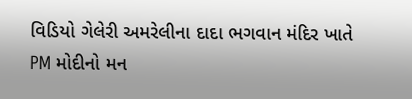વિડિયો ગેલેરી અમરેલીના દાદા ભગવાન મંદિર ખાતે PM મોદીનો મન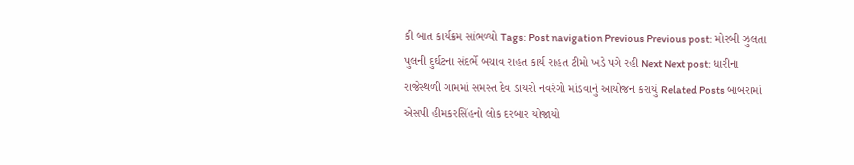કી બાત કાર્યક્રમ સાંભળ્યો Tags: Post navigation Previous Previous post: મોરબી ઝુલતા પુલની દુર્ઘટના સંદર્ભે બચાવ રાહત કાર્ય રાહત ટીમો ખડે પગે રહી Next Next post: ધારીના રાજેસ્થળી ગામમાં સમસ્ત દેવ ડાયરો નવરંગો માંડવાનું આયોજન કરાયું Related Posts બાબરામાં એસપી હીમકરસિંહનો લોક દરબાર યોજાયો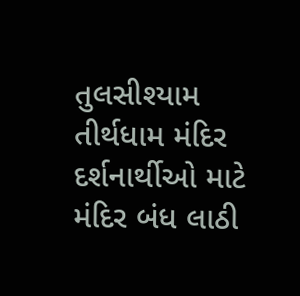તુલસીશ્યામ તીર્થધામ મંદિર દર્શનાર્થીઓ માટે મંદિર બંધ લાઠી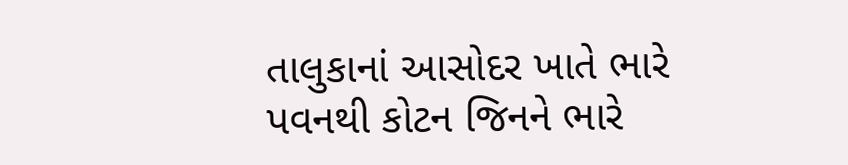તાલુકાનાં આસોદર ખાતે ભારે પવનથી કોટન જિનને ભારે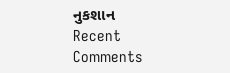નુકશાન
Recent Comments